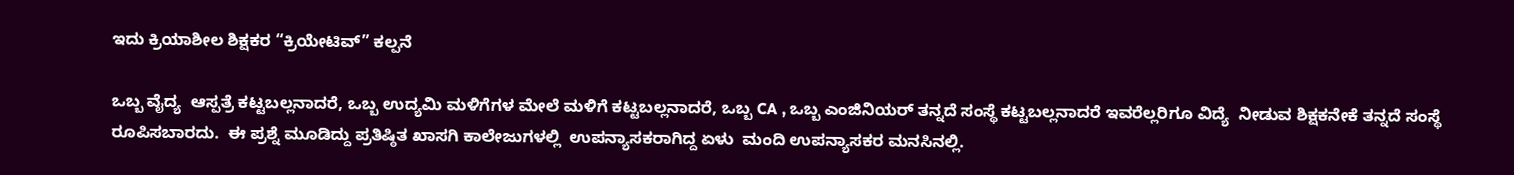ಇದು ಕ್ರಿಯಾಶೀಲ ಶಿಕ್ಷಕರ “ಕ್ರಿಯೇಟಿವ್” ಕಲ್ಪನೆ

ಒಬ್ಬ ವೈದ್ಯ  ಆಸ್ಪತ್ರೆ ಕಟ್ಟಬಲ್ಲನಾದರೆ, ಒಬ್ಬ ಉದ್ಯಮಿ ಮಳಿಗೆಗಳ ಮೇಲೆ ಮಳಿಗೆ ಕಟ್ಟಬಲ್ಲನಾದರೆ, ಒಬ್ಬ CA , ಒಬ್ಬ ಎಂಜಿನಿಯರ್ ತನ್ನದೆ ಸಂಸ್ಥೆ ಕಟ್ಟಬಲ್ಲನಾದರೆ ಇವರೆಲ್ಲರಿಗೂ ವಿದ್ಯೆ  ನೀಡುವ ಶಿಕ್ಷಕನೇಕೆ ತನ್ನದೆ ಸಂಸ್ಥೆ ರೂಪಿಸಬಾರದು.  ಈ ಪ್ರಶ್ನೆ ಮೂಡಿದ್ದು ಪ್ರತಿಷ್ಠಿತ ಖಾಸಗಿ ಕಾಲೇಜುಗಳಲ್ಲಿ  ಉಪನ್ಯಾಸಕರಾಗಿದ್ದ ಏಳು  ಮಂದಿ ಉಪನ್ಯಾಸಕರ ಮನಸಿನಲ್ಲಿ.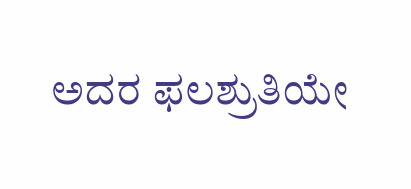ಅದರ ಫಲಶ್ರುತಿಯೇ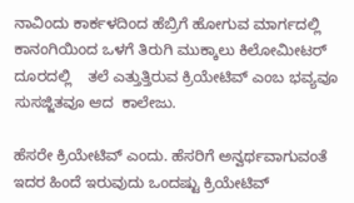ನಾವಿಂದು ಕಾರ್ಕಳದಿಂದ ಹೆಬ್ರಿಗೆ ಹೋಗುವ ಮಾರ್ಗದಲ್ಲಿ ಕಾನಂಗಿಯಿಂದ ಒಳಗೆ ತಿರುಗಿ ಮುಕ್ಕಾಲು ಕಿಲೋಮೀಟರ್‌ ದೂರದಲ್ಲಿ    ತಲೆ ಎತ್ತುತ್ತಿರುವ ಕ್ರಿಯೇಟಿವ್‌ ಎಂಬ ಭವ್ಯವೂ ಸುಸಜ್ಜಿತವೂ ಆದ  ಕಾಲೇಜು.

ಹೆಸರೇ ಕ್ರಿಯೇಟಿವ್‌ ಎಂದು. ಹೆಸರಿಗೆ ಅನ್ವರ್ಥವಾಗುವಂತೆ ಇದರ ಹಿಂದೆ ಇರುವುದು ಒಂದಷ್ಟು ಕ್ರಿಯೇಟಿವ್‌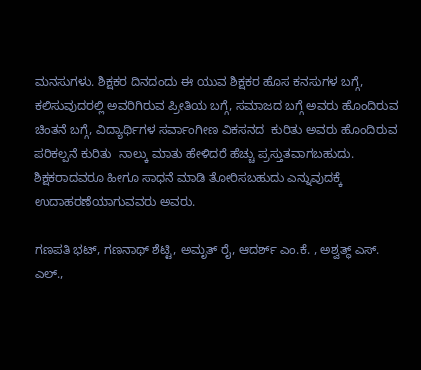ಮನಸುಗಳು. ಶಿಕ್ಷಕರ ದಿನದಂದು ಈ ಯುವ ಶಿಕ್ಷಕರ ಹೊಸ ಕನಸುಗಳ ಬಗ್ಗೆ, ಕಲಿಸುವುದರಲ್ಲಿ ಅವರಿಗಿರುವ ಪ್ರೀತಿಯ ಬಗ್ಗೆ, ಸಮಾಜದ ಬಗ್ಗೆ ಅವರು ಹೊಂದಿರುವ ಚಿಂತನೆ ಬಗ್ಗೆ, ವಿದ್ಯಾರ್ಥಿಗಳ ಸರ್ವಾಂಗೀಣ ವಿಕಸನದ  ಕುರಿತು ಅವರು ಹೊಂದಿರುವ ಪರಿಕಲ್ಪನೆ ಕುರಿತು  ನಾಲ್ಕು ಮಾತು ಹೇಳಿದರೆ ಹೆಚ್ಚು ಪ್ರಸ್ತುತವಾಗಬಹುದು. ಶಿಕ್ಷಕರಾದವರೂ ಹೀಗೂ ಸಾಧನೆ ಮಾಡಿ ತೋರಿಸಬಹುದು ಎನ್ನುವುದಕ್ಕೆ ಉದಾಹರಣೆಯಾಗುವವರು ಅವರು.

ಗಣಪತಿ ಭಟ್‌, ಗಣನಾಥ್‌ ಶೆಟ್ಟಿ, ಅಮೃತ್‌ ರೈ, ಆದರ್ಶ್‌ ಎಂ.ಕೆ. , ಅಶ್ವತ್ಥ್‌ ಎಸ್. ಎಲ್.,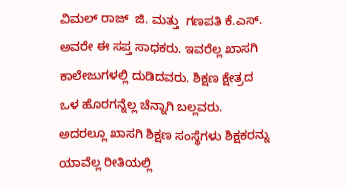ವಿಮಲ್‌ ರಾಜ್‌  ಜಿ. ಮತ್ತು  ಗಣಪತಿ ಕೆ.ಎಸ್. ಅವರೇ ಈ ಸಪ್ತ ಸಾಧಕರು. ಇವರೆಲ್ಲ ಖಾಸಗಿ ಕಾಲೇಜುಗಳಲ್ಲಿ ದುಡಿದವರು. ಶಿಕ್ಷಣ ಕ್ಷೇತ್ರದ ಒಳ ಹೊರಗನ್ನೆಲ್ಲ ಚೆನ್ನಾಗಿ ಬಲ್ಲವರು. ಅದರಲ್ಲೂ ಖಾಸಗಿ ಶಿಕ್ಷಣ ಸಂಸ್ಥೆಗಳು ಶಿಕ್ಷಕರನ್ನು ಯಾವೆಲ್ಲ ರೀತಿಯಲ್ಲಿ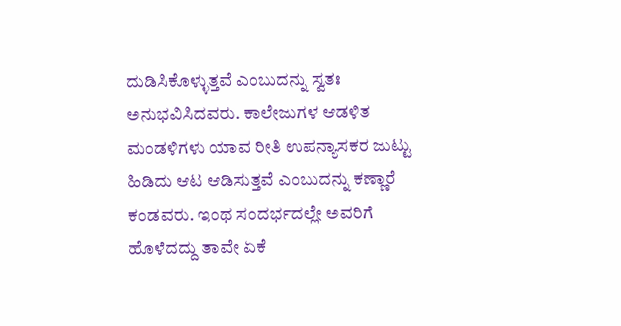ದುಡಿಸಿಕೊಳ್ಳುತ್ತವೆ ಎಂಬುದನ್ನು ಸ್ವತಃ ಅನುಭವಿಸಿದವರು. ಕಾಲೇಜುಗಳ ಆಡಳಿತ ಮಂಡಳಿಗಳು ಯಾವ ರೀತಿ ಉಪನ್ಯಾಸಕರ ಜುಟ್ಟು ಹಿಡಿದು ಆಟ ಆಡಿಸುತ್ತವೆ ಎಂಬುದನ್ನು ಕಣ್ಣಾರೆ ಕಂಡವರು. ಇಂಥ ಸಂದರ್ಭದಲ್ಲೇ ಅವರಿಗೆ ಹೊಳೆದದ್ದು ತಾವೇ ಏಕೆ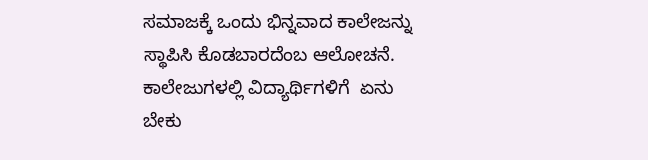ಸಮಾಜಕ್ಕೆ ಒಂದು ಭಿನ್ನವಾದ ಕಾಲೇಜನ್ನು ಸ್ಥಾಪಿಸಿ ಕೊಡಬಾರದೆಂಬ ಆಲೋಚನೆ. ಕಾಲೇಜುಗಳಲ್ಲಿ ವಿದ್ಯಾರ್ಥಿಗಳಿಗೆ  ಏನು ಬೇಕು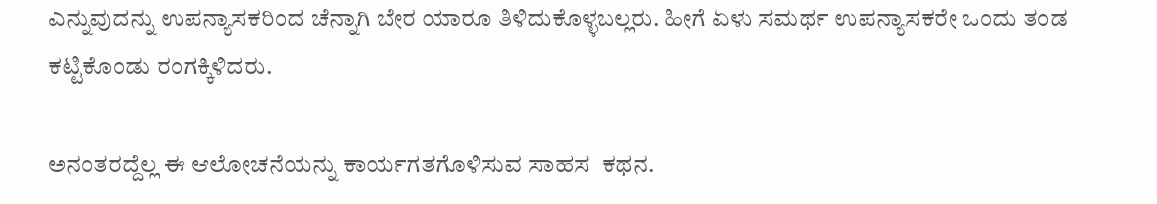ಎನ್ನುವುದನ್ನು ಉಪನ್ಯಾಸಕರಿಂದ ಚೆನ್ನಾಗಿ ಬೇರ ಯಾರೂ ತಿಳಿದುಕೊಳ್ಳಬಲ್ಲರು. ಹೀಗೆ ಏಳು ಸಮರ್ಥ ಉಪನ್ಯಾಸಕರೇ ಒಂದು ತಂಡ ಕಟ್ಟಿಕೊಂಡು ರಂಗಕ್ಕಿಳಿದರು.

ಅನಂತರದ್ದೆಲ್ಲ ಈ ಆಲೋಚನೆಯನ್ನು ಕಾರ್ಯಗತಗೊಳಿಸುವ ಸಾಹಸ  ಕಥನ.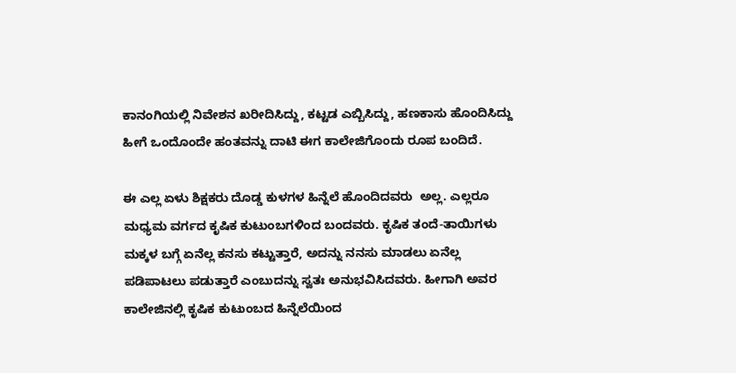ಕಾನಂಗಿಯಲ್ಲಿ ನಿವೇಶನ ಖರೀದಿಸಿದ್ದು, ಕಟ್ಟಡ ಎಬ್ಬಿಸಿದ್ದು, ಹಣಕಾಸು ಹೊಂದಿಸಿದ್ದು ಹೀಗೆ ಒಂದೊಂದೇ ಹಂತವನ್ನು ದಾಟಿ ಈಗ ಕಾಲೇಜಿಗೊಂದು ರೂಪ ಬಂದಿದೆ.

ಈ ಎಲ್ಲ ಏಳು ಶಿಕ್ಷಕರು ದೊಡ್ಡ ಕುಳಗಳ ಹಿನ್ನೆಲೆ ಹೊಂದಿದವರು  ಅಲ್ಲ. ಎಲ್ಲರೂ ಮಧ್ಯಮ ವರ್ಗದ ಕೃಷಿಕ ಕುಟುಂಬಗಳಿಂದ ಬಂದವರು. ಕೃಷಿಕ ತಂದೆ-ತಾಯಿಗಳು ಮಕ್ಕಳ ಬಗ್ಗೆ ಏನೆಲ್ಲ ಕನಸು ಕಟ್ಟುತ್ತಾರೆ, ಅದನ್ನು ನನಸು ಮಾಡಲು ಏನೆಲ್ಲ ಪಡಿಪಾಟಲು ಪಡುತ್ತಾರೆ ಎಂಬುದನ್ನು ಸ್ವತಃ ಅನುಭವಿಸಿದವರು. ಹೀಗಾಗಿ ಅವರ ಕಾಲೇಜಿನಲ್ಲಿ ಕೃಷಿಕ ಕುಟುಂಬದ ಹಿನ್ನೆಲೆಯಿಂದ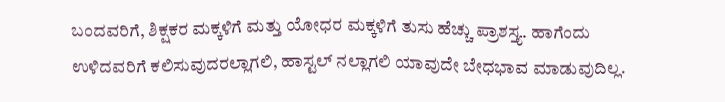ಬಂದವರಿಗೆ, ಶಿಕ್ಷಕರ ಮಕ್ಕಳಿಗೆ ಮತ್ತು ಯೋಧರ ಮಕ್ಕಳಿಗೆ ತುಸು ಹೆಚ್ಚು ಪ್ರಾಶಸ್ತ್ಯ. ಹಾಗೆಂದು ಉಳಿದವರಿಗೆ ಕಲಿಸುವುದರಲ್ಲಾಗಲಿ, ಹಾಸ್ಟಲ್‌ ನಲ್ಲಾಗಲಿ ಯಾವುದೇ ಬೇಧಭಾವ ಮಾಡುವುದಿಲ್ಲ.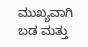ಮುಖ್ಯವಾಗಿ ಬಡ ಮತ್ತು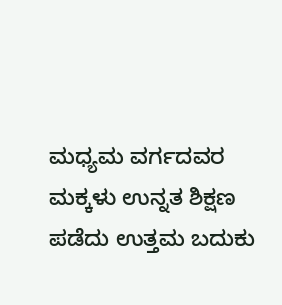ಮಧ್ಯಮ ವರ್ಗದವರ ಮಕ್ಕಳು ಉನ್ನತ ಶಿಕ್ಷಣ ಪಡೆದು ಉತ್ತಮ ಬದುಕು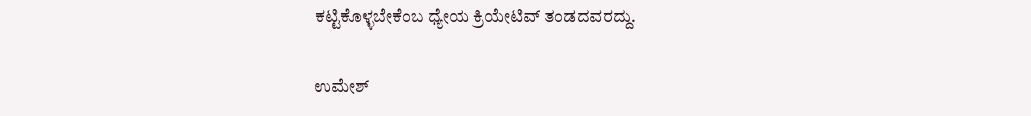ಕಟ್ಟಿಕೊಳ್ಳಬೇಕೆಂಬ ಧ್ಯೇಯ ಕ್ರಿಯೇಟಿವ್‌ ತಂಡದವರದ್ದು.

ಉಮೇಶ್‌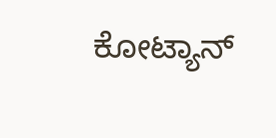ಕೋಟ್ಯಾನ್‌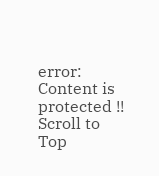error: Content is protected !!
Scroll to Top